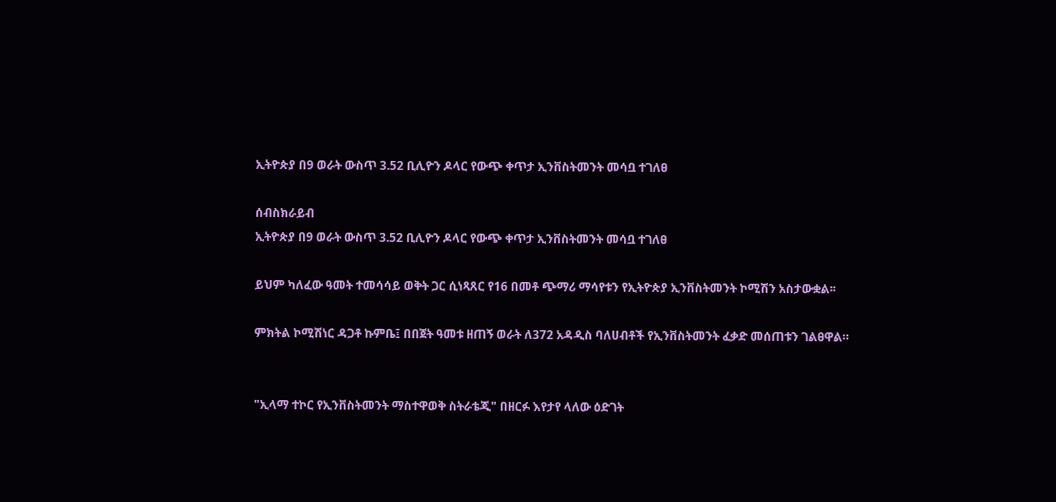ኢትዮጵያ በ9 ወራት ውስጥ 3.52 ቢሊዮን ዶላር የውጭ ቀጥታ ኢንቨስትመንት መሳቧ ተገለፀ

ሰብስክራይብ
ኢትዮጵያ በ9 ወራት ውስጥ 3.52 ቢሊዮን ዶላር የውጭ ቀጥታ ኢንቨስትመንት መሳቧ ተገለፀ

ይህም ካለፈው ዓመት ተመሳሳይ ወቅት ጋር ሲነጻጸር የ16 በመቶ ጭማሪ ማሳየቱን የኢትዮጵያ ኢንቨስትመንት ኮሚሽን አስታውቋል፡፡

ምክትል ኮሚሽነር ዳጋቶ ኩምቤ፤ በበጀት ዓመቱ ዘጠኝ ወራት ለ372 አዳዲስ ባለሀብቶች የኢንቨስትመንት ፈቃድ መሰጠቱን ገልፀዋል።


"ኢላማ ተኮር የኢንቨስትመንት ማስተዋወቅ ስትራቴጂ" በዘርፉ እየታየ ላለው ዕድገት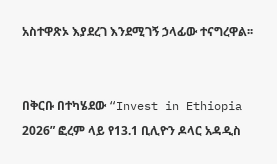አስተዋጽኦ እያደረገ እንደሚገኝ ኃላፊው ተናግረዋል፡፡


በቅርቡ በተካሄደው “Invest in Ethiopia 2026” ፎረም ላይ የ13.1 ቢሊዮን ዶላር አዳዲስ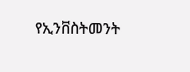የኢንቨስትመንት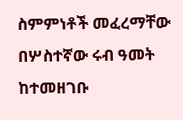ስምምነቶች መፈረማቸው በሦስተኛው ሩብ ዓመት ከተመዘገቡ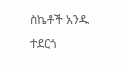ስኬቶች አንዱ ተደርጎ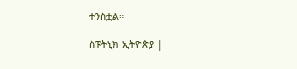ተንስቷል።

ስፑትኒክ ኢትዮጵያ |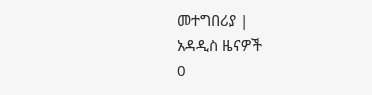መተግበሪያ |
አዳዲስ ዜናዎች
0